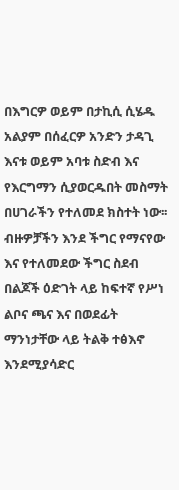በእግርዎ ወይም በታኪሲ ሲሄዱ አልያም በሰፈርዎ አንድን ታዳጊ እናቱ ወይም አባቱ ስድብ እና የእርግማን ሲያወርዱበት መስማት በሀገራችን የተለመደ ክስተት ነው፡፡ ብዙዎቻችን እንደ ችግር የማናየው እና የተለመደው ችግር ስደብ በልጆች ዕድገት ላይ ከፍተኛ የሥነ ልቦና ጫና እና በወደፊት ማንነታቸው ላይ ትልቅ ተፅእኖ እንደሚያሳድር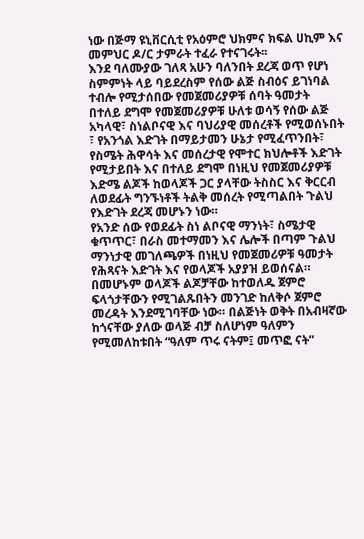ነው በጅማ ዩኒቨርሲቲ የአዕምሮ ህክምና ክፍል ሀኪም እና መምህር ዶ/ር ታምራት ተፈራ የተናገሩት፡፡
እንደ ባለሙያው ገለጻ አሁን ባለንበት ደረጃ ወጥ የሆነ ስምምነት ላይ ባይደረስም የሰው ልጅ ስብዕና ይገነባል ተብሎ የሚታሰበው የመጀመሪያዎቹ ሰባት ዓመታት በተለይ ደግሞ የመጀመሪያዎቹ ሁለቱ ወሳኝ የሰው ልጅ አካላዊ፣ ስነልቦናዊ እና ባህሪያዊ መሰረቶች የሚወሰኑበት ፣ የአንጎል እድገት በማይታመን ሁኔታ የሚፈጥንበት፣ የስሜት ሕዋሳት እና መሰረታዊ የሞተር ክህሎቶች እድገት የሚታይበት እና በተለይ ደግሞ በነዚህ የመጀመሪያዎቹ እድሜ ልጆች ከወላጆች ጋር ያላቸው ትስስር እና ቅርርብ ለወደፊት ግንኙነቶች ትልቅ መሰረት የሚጣልበት ጉልህ የእድገት ደረጃ መሆኑን ነው።
የአንድ ሰው የወደፊት ስነ ልቦናዊ ማንነት፣ ስሜታዊ ቁጥጥር፣ በራስ መተማመን እና ሌሎች በጣም ጉልህ ማንነታዊ መገለጫዎች በነዚህ የመጀመሪዎቹ ዓመታት የሕጻናት እድገት እና የወላጆች አያያዝ ይወሰናል። በመሆኑም ወላጆች ልጆቻቸው ከተወለዱ ጀምሮ ፍላጎታቸውን የሚገልጹበትን መንገድ ከለቅሶ ጀምሮ መረዳት እንደሚገባቸው ነው። በልጅነት ወቅት በአብዛኛው ከጎናቸው ያለው ወላጅ ብቻ ስለሆነም ዓለምን የሚመለከቱበት “ዓለም ጥሩ ናትም፤ መጥፎ ናት”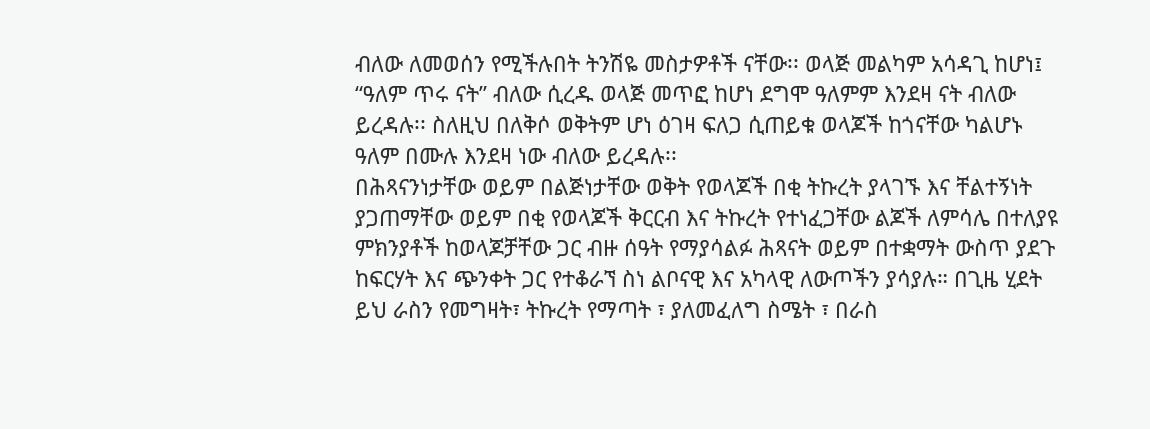ብለው ለመወሰን የሚችሉበት ትንሽዬ መስታዎቶች ናቸው፡፡ ወላጅ መልካም አሳዳጊ ከሆነ፤ “ዓለም ጥሩ ናት” ብለው ሲረዱ ወላጅ መጥፎ ከሆነ ደግሞ ዓለምም እንደዛ ናት ብለው ይረዳሉ፡፡ ስለዚህ በለቅሶ ወቅትም ሆነ ዕገዛ ፍለጋ ሲጠይቁ ወላጆች ከጎናቸው ካልሆኑ ዓለም በሙሉ እንደዛ ነው ብለው ይረዳሉ፡፡
በሕጻናንነታቸው ወይም በልጅነታቸው ወቅት የወላጆች በቂ ትኩረት ያላገኙ እና ቸልተኝነት ያጋጠማቸው ወይም በቂ የወላጆች ቅርርብ እና ትኩረት የተነፈጋቸው ልጆች ለምሳሌ በተለያዩ ምክንያቶች ከወላጆቻቸው ጋር ብዙ ሰዓት የማያሳልፉ ሕጻናት ወይም በተቋማት ውስጥ ያደጉ ከፍርሃት እና ጭንቀት ጋር የተቆራኘ ስነ ልቦናዊ እና አካላዊ ለውጦችን ያሳያሉ። በጊዜ ሂደት ይህ ራስን የመግዛት፣ ትኩረት የማጣት ፣ ያለመፈለግ ስሜት ፣ በራስ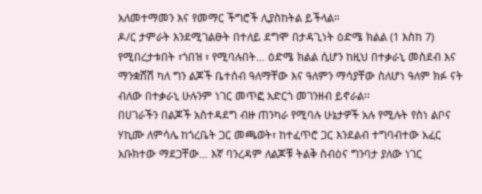አለመተማመን እና የመማር ችግሮች ሊያስከትል ይችላል።
ዶ/ር ታምራት እንደሚገልፁት በተለይ ደግሞ በታዳጊነት ዕድሜ ክልል (1 እስከ 7) የሚበረታቱበት ፣ጎበዝ ፣ የሚባሉበት… ዕድሜ ክልል ሲሆን ከዚህ በተቃራኒ መስደብ እና ማንቋሸሽ ካለ ግን ልጆች ቤተሰብ ዓለማቸው እና ዓለምን ማሳያቸው ስለሆነ ዓለም ክፉ ናት ብለው በተቃራኒ ሁሉንም ነገር መጥፎ አድርጎ መገንዘብ ይኖራል፡፡
በሀገራችን በልጆች አስተዳደግ ብዙ ጠንካራ የሚባሉ ሁኔታዎች አሉ የሚሉት የስነ ልቦና ሃኪሙ ለምሳሌ ከጎረቤት ጋር መጫወት፣ ከተፈጥሮ ጋር እንደልብ ተግባብተው አፈር አቡክተው ማደጋቸው… እኛ ባንረዳም ለልጆቹ ትልቅ ስብዕና ግንባታ ያለው ነገር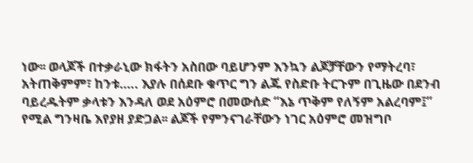ነው፡፡ ወላጆች በተቃራኒው ክፋትን አስበው ባይሆንም እንኳን ልጆቻቸውን የማትረባ፣ አትጠቅምም፣ ከንቱ….. እያሉ በሰደቡ ቁጥር ግን ልጁ የስድቡ ትርጉም በጊዜው በደንብ ባይረዱትም ቃላቱን እንዳለ ወደ አዕምሮ በመውሰድ “እኔ ጥቅም የለኝም አልረባም፤” የሚል ግንዛቤ እየያዘ ያድጋል፡፡ ልጆች የምንናገራቸውን ነገር አዕምሮ መዝግቦ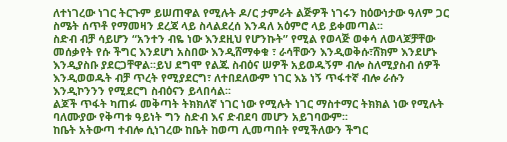ለተነገረው ነገር ትርጉም ይሠጠዋል የሚሉት ዶ/ር ታምራት ልጅዎች ነገሩን ከዕውነታው ዓለም ጋር ስሜት ሰጥቶ የማመዛን ደረጃ ላይ ስላልደረሰ እንዳለ አዕምሮ ላይ ይቀመጣል፡፡
ስድብ ብቻ ሳይሆን “አንተን ብዬ ነው እንደዚህ የሆንኩት” የሚል የወላጅ ወቀሳ ለወላጆቻቸው መሰቃየት የሱ ችግር እንደሆነ አስበው እንዲሸማቀቁ ፣ ራሳቸውን እንዲወቅሱ፣ሸክም እንደሆኑ እንዲያስቡ ያደርጋቸዋል፡፡ይህ ደግሞ የልጁ ስብዕና ሠዎች አይወዱኝም ብሎ ስለሚያስብ ሰዎች እንዲወወዱት ብቻ ጥረት የሚያደርግ፣ ለተበደለውም ነገር እኔ ነኝ ጥፋተኛ ብሎ ራሱን እንዲኮንንን የሚደርግ ስብዕናን ይላበሳል፡፡
ልጆች ጥፋት ካጠፉ መቅጣት ትክክለኛ ነገር ነው የሚሉት ነገር ማስተማር ትክክል ነው የሚሉት ባለሙያው የቅጣቱ ዓይነት ግን ስድብ እና ድብደባ መሆን አይገባውም፡፡
ከቤት አትውጣ ተብሎ ሲነገረው ከቤት ከወጣ ሊመጣበት የሚችለውን ችግር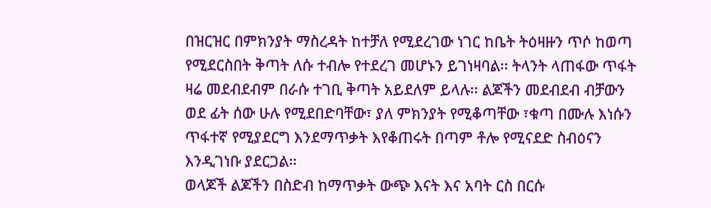በዝርዝር በምክንያት ማስረዳት ከተቻለ የሚደረገው ነገር ከቤት ትዕዛዙን ጥሶ ከወጣ የሚደርስበት ቅጣት ለሱ ተብሎ የተደረገ መሆኑን ይገነዛባል፡፡ ትላንት ላጠፋው ጥፋት ዛሬ መደብደብም በራሱ ተገቢ ቅጣት አይደለም ይላሉ፡፡ ልጆችን መደብደብ ብቻውን ወደ ፊት ሰው ሁሉ የሚደበድባቸው፣ ያለ ምክንያት የሚቆጣቸው ፣ቁጣ በሙሉ እነሱን ጥፋተኛ የሚያደርግ እንደማጥቃት እየቆጠሩት በጣም ቶሎ የሚናደድ ስብዕናን እንዲገነቡ ያደርጋል፡፡
ወላጆች ልጆችን በስድብ ከማጥቃት ውጭ እናት እና አባት ርስ በርሱ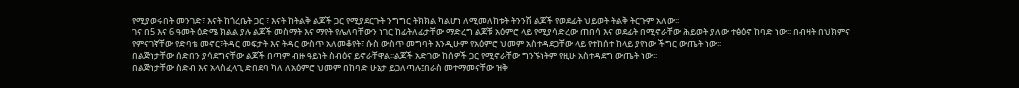የሚያወሩበት መንገድ፣ እናት ከጎረቤት ጋር ፣ እናት ከትልቅ ልጆች ጋር የሚያደርጉት ንግግር ትክክል ካልሆነ ለሚመለከቱት ትንንሽ ልጆች የወደፊት ህይወት ትልቅ ትርጉም አለው፡፡
ገና በ5 እና 6 ዓመት ዕድሜ ክልል ያሉ ልጆች መስማት እና ማየት የሌለባቸውን ነገር ከፊትለፊታቸው ማድረግ ልጆቹ አዕምሮ ላይ የሚያሳድረው ጠበሳ እና ወደፊት በሚኖራቸው ሕይወት ያለው ተፅዕኖ ከባድ ነው፡፡ በብዛት በህክምና የምናገኛቸው የድባቴ መኖር፣ትዳር መፍታት እና ትዳር ውስጥ አለመቆየት፣ ሱስ ውስጥ መግባት እንዲሁም የአዕምሮ ህመም አስተዳደጋቸው ላይ የተከሰተ ከላይ ያየነው ችግር ውጤት ነው፡፡
በልጅነታቸው ሰድበን ያሳደግናቸው ልጆች በጣም ብዙ ዓይነት ስብዕና ይኖራቸዋል፡፡ልጆች አድገው ከሰዎች ጋር የሚኖራቸው ግንኙነትም የዚሁ አስተዳደግ ውጤት ነው፡፡
በልጅነታቸው ስድብ እና አላስፈላጊ ድበደባ ካለ ለአዕምሮ ህመም በከባድ ሁኔታ ይጋለጣሉ፤በራስ መተማመናቸው ዝቅ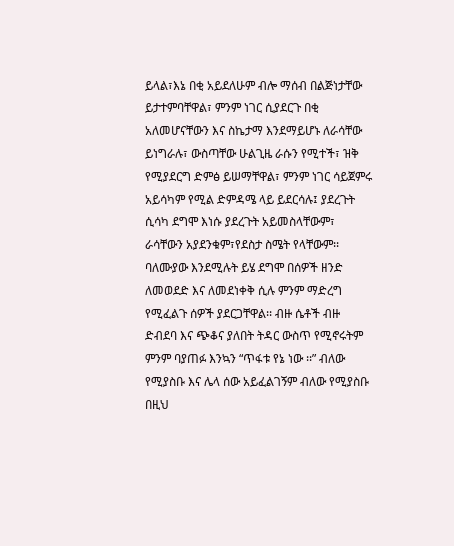ይላል፣እኔ በቂ አይደለሁም ብሎ ማሰብ በልጅነታቸው ይታተምባቸዋል፣ ምንም ነገር ሲያደርጉ በቂ አለመሆናቸውን እና ስኬታማ እንደማይሆኑ ለራሳቸው ይነግራሉ፣ ውስጣቸው ሁልጊዜ ራሱን የሚተች፣ ዝቅ የሚያደርግ ድምፅ ይሠማቸዋል፣ ምንም ነገር ሳይጀምሩ አይሳካም የሚል ድምዳሜ ላይ ይደርሳሉ፤ ያደረጉት ሲሳካ ደግሞ እነሱ ያደረጉት አይመስላቸውም፣ ራሳቸውን አያደንቁም፣የደስታ ስሜት የላቸውም፡፡ ባለሙያው እንደሚሉት ይሄ ደግሞ በሰዎች ዘንድ ለመወደድ እና ለመደነቀቅ ሲሉ ምንም ማድረግ የሚፈልጉ ሰዎች ያደርጋቸዋል፡፡ ብዙ ሴቶች ብዙ ድብደባ እና ጭቆና ያለበት ትዳር ውስጥ የሚኖሩትም ምንም ባያጠፉ እንኳን “ጥፋቱ የኔ ነው ፡፡” ብለው የሚያስቡ እና ሌላ ሰው አይፈልገኝም ብለው የሚያስቡ በዚህ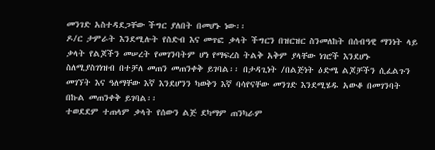መንገድ አስተዳደጋቸው ችግር ያለበት በመሆኑ ነው፡፡
ዶ/ር ታምራት እንደሚሉት የስድብ እና መጥፎ ቃላት ችግርን በዝርዝር ስንመለከት በሰብዓዊ ማንነት ላይ ቃላት የልጆችን መሠረት የመገንባትም ሆነ የማፍረስ ትልቅ አቅም ያላቸው ነገሮች እንደሆኑ ስለሚያስገነዝብ በተቻለ መጠን መጠንቀቅ ይገባል፡፡ በታዳጊነት /በልጅነት ዕድሜ ልጆቻችን ሲፈልጉን መገኘት እና ዓለማቸው እኛ እንደሆንን ካወቅን እኛ ባሳየናቸው መንገድ እንደሚሄዱ አውቆ በመገንባት በኩል መጠንቀቅ ይገባል፡፡
ተወደደም ተጠላም ቃላት የሰውን ልጅ ደካማም ጠንካራም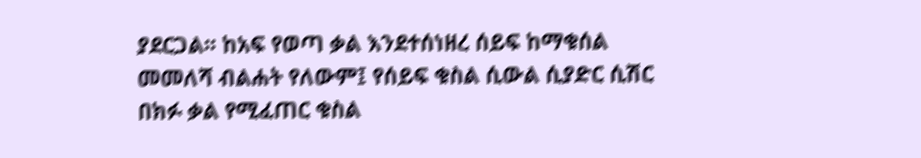ያደርጋል፡፡ ከአፍ የወጣ ቃል እንደተሰነዘረ ሰይፍ ከማቁሰል መመለሻ ብልሐት የለውም፤ የሰይፍ ቁስል ሲውል ሲያድር ሲሽር በክፉ ቃል የሚፈጠር ቁስል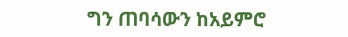ግን ጠባሳውን ከአይምሮ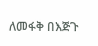ለመፋቅ በእጅጉ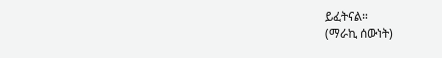ይፈትናል።
(ማራኪ ሰውነት)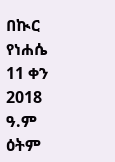በኲር የነሐሴ 11 ቀን 2018 ዓ.ም ዕትም